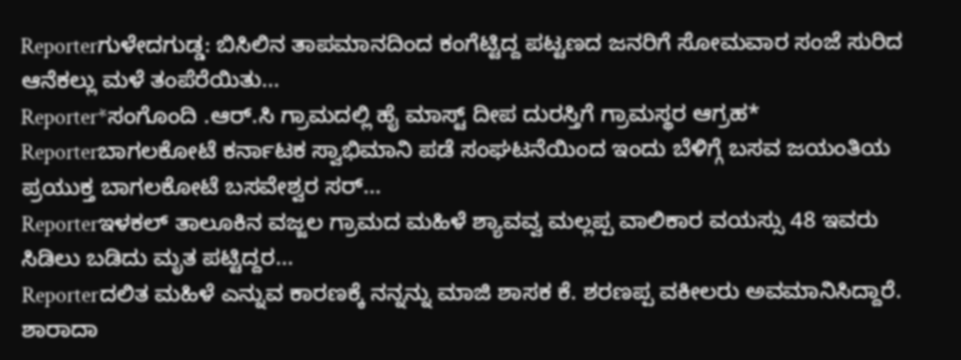Reporterಗುಳೇದಗುಡ್ಡ: ಬಿಸಿಲಿನ ತಾಪಮಾನದಿಂದ ಕಂಗೆಟ್ಟಿದ್ದ ಪಟ್ಟಣದ ಜನರಿಗೆ ಸೋಮವಾರ ಸಂಜೆ ಸುರಿದ ಆನೆಕಲ್ಲು ಮಳೆ ತಂಪೆರೆಯಿತು...
Reporter*ಸಂಗೊಂದಿ .ಆರ್.ಸಿ ಗ್ರಾಮದಲ್ಲಿ ಹೈ ಮಾಸ್ಟ್ ದೀಪ ದುರಸ್ತಿಗೆ ಗ್ರಾಮಸ್ಥರ ಆಗ್ರಹ*
Reporterಬಾಗಲಕೋಟೆ ಕರ್ನಾಟಕ ಸ್ವಾಭಿಮಾನಿ ಪಡೆ ಸಂಘಟನೆಯಿಂದ ಇಂದು ಬೆಳಿಗ್ಗೆ ಬಸವ ಜಯಂತಿಯ ಪ್ರಯುಕ್ತ ಬಾಗಲಕೋಟೆ ಬಸವೇಶ್ವರ ಸರ್...
Reporterಇಳಕಲ್ ತಾಲೂಕಿನ ವಜ್ಜಲ ಗ್ರಾಮದ ಮಹಿಳೆ ಶ್ಯಾವವ್ವ ಮಲ್ಲಪ್ಪ ವಾಲಿಕಾರ ವಯಸ್ಸು 48 ಇವರು ಸಿಡಿಲು ಬಡಿದು ಮೃತ ಪಟ್ಟಿದ್ದರ...
Reporterದಲಿತ ಮಹಿಳೆ ಎನ್ನುವ ಕಾರಣಕ್ಕೆ ನನ್ನನ್ನು ಮಾಜಿ ಶಾಸಕ ಕೆ. ಶರಣಪ್ಪ ವಕೀಲರು ಅವಮಾನಿಸಿದ್ದಾರೆ. ಶಾರಾದಾ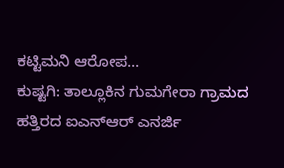ಕಟ್ಟಿಮನಿ ಆರೋಪ...
ಕುಷ್ಟಗಿ: ತಾಲ್ಲೂಕಿನ ಗುಮಗೇರಾ ಗ್ರಾಮದ ಹತ್ತಿರದ ಐಎನ್ಆರ್ ಎನರ್ಜಿ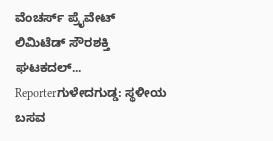ವೆಂಚರ್ಸ್ ಪ್ರೈವೇಟ್ ಲಿಮಿಟೆಡ್ ಸೌರಶಕ್ತಿ ಘಟಕದಲ್...
Reporterಗುಳೇದಗುಡ್ಡ: ಸ್ಥಳೀಯ ಬಸವ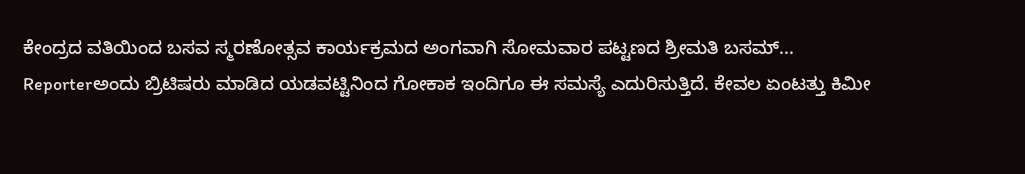ಕೇಂದ್ರದ ವತಿಯಿಂದ ಬಸವ ಸ್ಮರಣೋತ್ಸವ ಕಾರ್ಯಕ್ರಮದ ಅಂಗವಾಗಿ ಸೋಮವಾರ ಪಟ್ಟಣದ ಶ್ರೀಮತಿ ಬಸಮ್...
Reporterಅಂದು ಬ್ರಿಟಿಷರು ಮಾಡಿದ ಯಡವಟ್ಟಿನಿಂದ ಗೋಕಾಕ ಇಂದಿಗೂ ಈ ಸಮಸ್ಯೆ ಎದುರಿಸುತ್ತಿದೆ. ಕೇವಲ ಏಂಟತ್ತು ಕಿಮೀ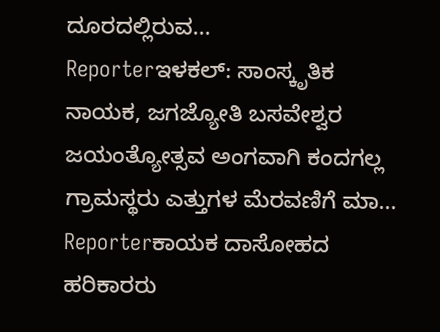ದೂರದಲ್ಲಿರುವ...
Reporterಇಳಕಲ್: ಸಾಂಸ್ಕೃತಿಕ ನಾಯಕ, ಜಗಜ್ಯೋತಿ ಬಸವೇಶ್ವರ ಜಯಂತ್ಯೋತ್ಸವ ಅಂಗವಾಗಿ ಕಂದಗಲ್ಲ ಗ್ರಾಮಸ್ಥರು ಎತ್ತುಗಳ ಮೆರವಣಿಗೆ ಮಾ...
Reporterಕಾಯಕ ದಾಸೋಹದ ಹರಿಕಾರರು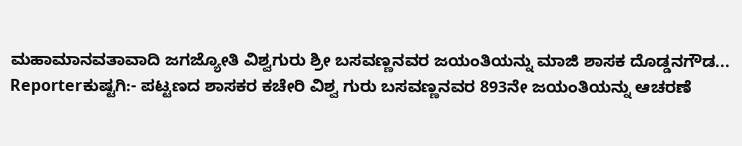ಮಹಾಮಾನವತಾವಾದಿ ಜಗಜ್ಯೋತಿ ವಿಶ್ವಗುರು ಶ್ರೀ ಬಸವಣ್ಣನವರ ಜಯಂತಿಯನ್ನು ಮಾಜಿ ಶಾಸಕ ದೊಡ್ಡನಗೌಡ...
Reporterಕುಷ್ಟಗಿ:- ಪಟ್ಟಣದ ಶಾಸಕರ ಕಚೇರಿ ವಿಶ್ವ ಗುರು ಬಸವಣ್ಣನವರ 893ನೇ ಜಯಂತಿಯನ್ನು ಆಚರಣೆ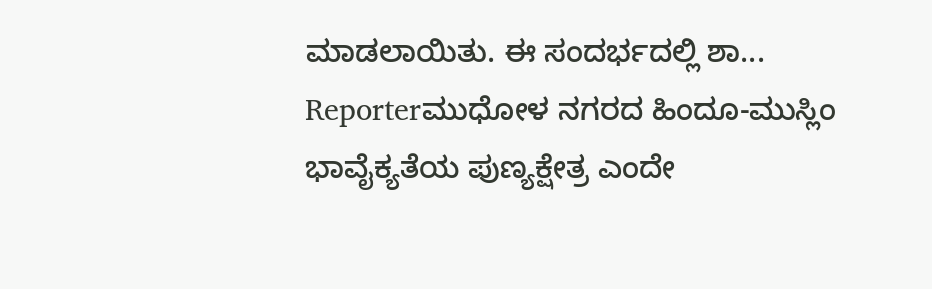ಮಾಡಲಾಯಿತು. ಈ ಸಂದರ್ಭದಲ್ಲಿ ಶಾ...
Reporterಮುಧೋಳ ನಗರದ ಹಿಂದೂ-ಮುಸ್ಲಿಂ ಭಾವೈಕ್ಯತೆಯ ಪುಣ್ಯಕ್ಷೇತ್ರ ಎಂದೇ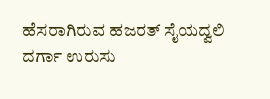ಹೆಸರಾಗಿರುವ ಹಜರತ್ ಸೈಯದ್ವಲಿ ದರ್ಗಾ ಉರುಸು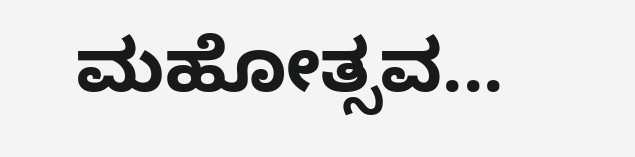ಮಹೋತ್ಸವ...